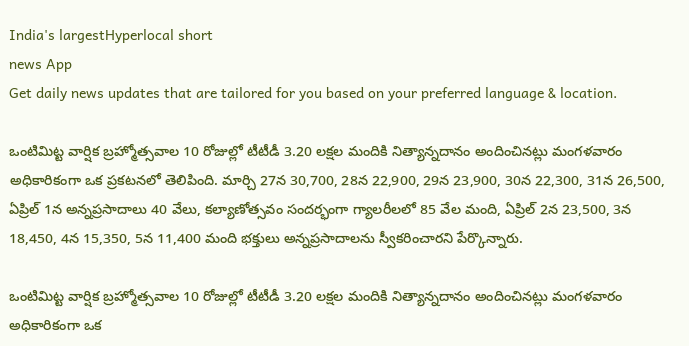India's largestHyperlocal short
news App
Get daily news updates that are tailored for you based on your preferred language & location.

ఒంటిమిట్ట వార్షిక బ్రహ్మోత్సవాల 10 రోజుల్లో టీటీడీ 3.20 లక్షల మందికి నిత్యాన్నదానం అందించినట్లు మంగళవారం అధికారికంగా ఒక ప్రకటనలో తెలిపింది. మార్చి 27న 30,700, 28న 22,900, 29న 23,900, 30న 22,300, 31న 26,500, ఏప్రిల్ 1న అన్నప్రసాదాలు 40 వేలు, కల్యాణోత్సవం సందర్భంగా గ్యాలరీలలో 85 వేల మంది, ఏప్రిల్ 2న 23,500, 3న 18,450, 4న 15,350, 5న 11,400 మంది భక్తులు అన్నప్రసాదాలను స్వీకరించారని పేర్కొన్నారు.

ఒంటిమిట్ట వార్షిక బ్రహ్మోత్సవాల 10 రోజుల్లో టీటీడీ 3.20 లక్షల మందికి నిత్యాన్నదానం అందించినట్లు మంగళవారం అధికారికంగా ఒక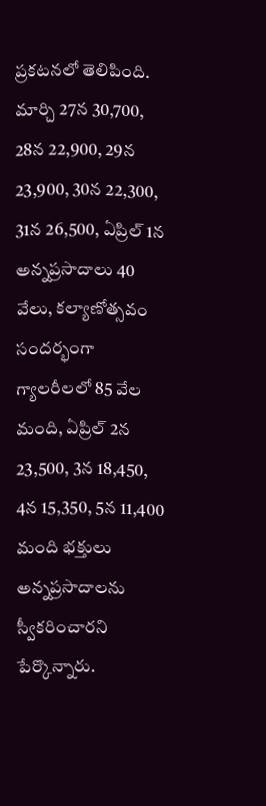ప్రకటనలో తెలిపింది. మార్చి 27న 30,700, 28న 22,900, 29న 23,900, 30న 22,300, 31న 26,500, ఏప్రిల్ 1న అన్నప్రసాదాలు 40 వేలు, కల్యాణోత్సవం సందర్భంగా గ్యాలరీలలో 85 వేల మంది, ఏప్రిల్ 2న 23,500, 3న 18,450, 4న 15,350, 5న 11,400 మంది భక్తులు అన్నప్రసాదాలను స్వీకరించారని పేర్కొన్నారు.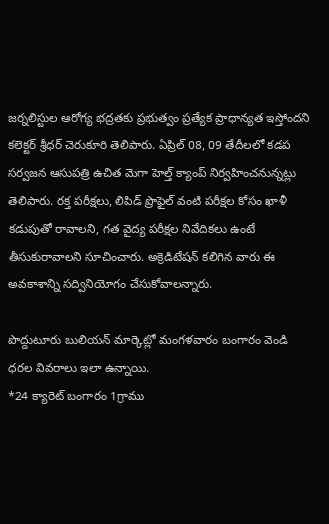జర్నలిస్టుల ఆరోగ్య భద్రతకు ప్రభుత్వం ప్రత్యేక ప్రాధాన్యత ఇస్తోందని కలెక్టర్ శ్రీధర్ చెరుకూరి తెలిపారు. ఏప్రిల్ 08, 09 తేదీలలో కడప సర్వజన ఆసుపత్రి ఉచిత మెగా హెల్త్ క్యాంప్ నిర్వహించనున్నట్లు తెలిపారు. రక్త పరీక్షలు, లిపిడ్ ప్రొఫైల్ వంటి పరీక్షల కోసం ఖాళీ కడుపుతో రావాలని, గత వైద్య పరీక్షల నివేదికలు ఉంటే తీసుకురావాలని సూచించారు. అక్రెడిటేషన్ కలిగిన వారు ఈ అవకాశాన్ని సద్వినియోగం చేసుకోవాలన్నారు.

పొద్దుటూరు బులియన్ మార్కెట్లో మంగళవారం బంగారం వెండి ధరల వివరాలు ఇలా ఉన్నాయి.
*24 క్యారెట్ బంగారం 1గ్రాము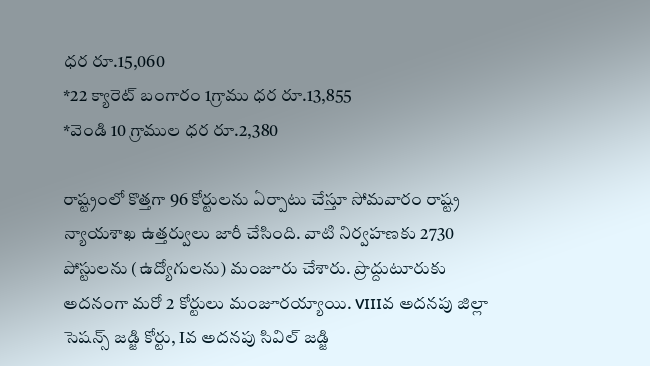ధర రూ.15,060
*22 క్యారెట్ బంగారం 1గ్రాము ధర రూ.13,855
*వెండి 10 గ్రాముల ధర రూ.2,380

రాష్ట్రంలో కొత్తగా 96 కోర్టులను ఏర్పాటు చేస్తూ సోమవారం రాష్ట్ర న్యాయశాఖ ఉత్తర్వులు జారీ చేసింది. వాటి నిర్వహణకు 2730 పోస్టులను (ఉద్యోగులను) మంజూరు చేశారు. ప్రొద్దుటూరుకు అదనంగా మరో 2 కోర్టులు మంజూరయ్యాయి. VIIIవ అదనపు జిల్లా సెషన్స్ జడ్జి కోర్టు, Iవ అదనపు సివిల్ జడ్జి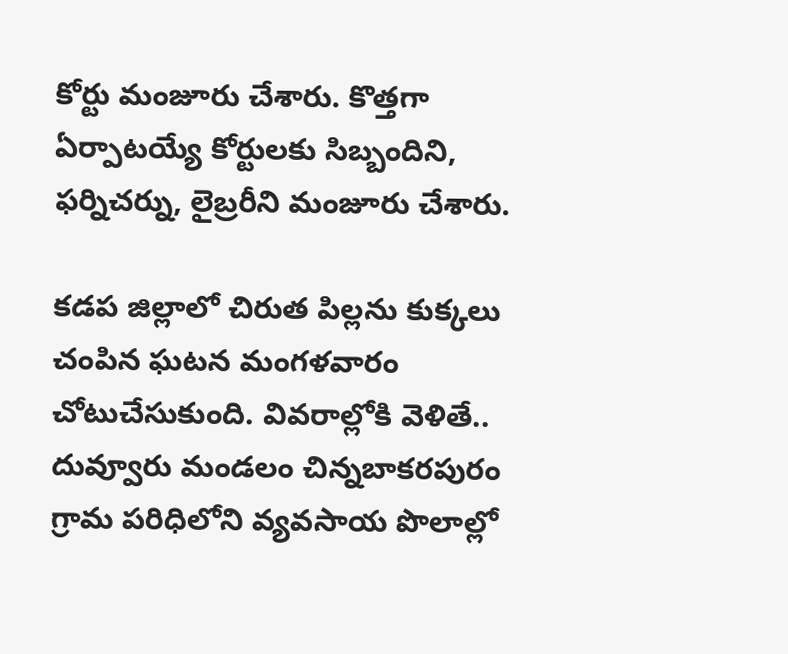కోర్టు మంజూరు చేశారు. కొత్తగా ఏర్పాటయ్యే కోర్టులకు సిబ్బందిని, ఫర్నిచర్ను, లైబ్రరీని మంజూరు చేశారు.

కడప జిల్లాలో చిరుత పిల్లను కుక్కలు చంపిన ఘటన మంగళవారం చోటుచేసుకుంది. వివరాల్లోకి వెళితే.. దువ్వూరు మండలం చిన్నబాకరపురం గ్రామ పరిధిలోని వ్యవసాయ పొలాల్లో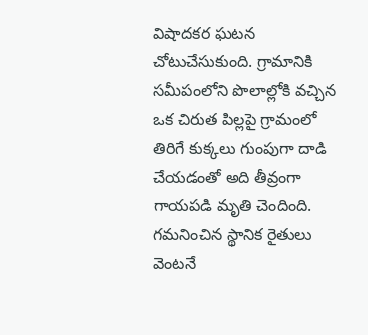విషాదకర ఘటన చోటుచేసుకుంది. గ్రామానికి సమీపంలోని పొలాల్లోకి వచ్చిన ఒక చిరుత పిల్లపై గ్రామంలో తిరిగే కుక్కలు గుంపుగా దాడి చేయడంతో అది తీవ్రంగా గాయపడి మృతి చెందింది. గమనించిన స్థానిక రైతులు వెంటనే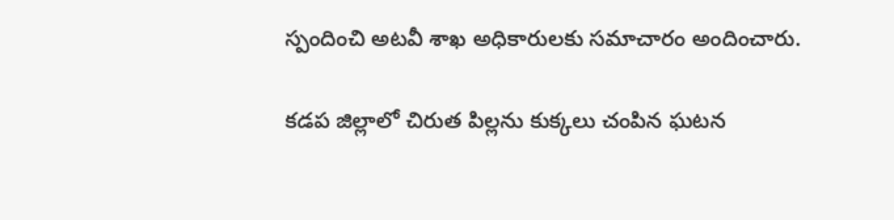స్పందించి అటవీ శాఖ అధికారులకు సమాచారం అందించారు.

కడప జిల్లాలో చిరుత పిల్లను కుక్కలు చంపిన ఘటన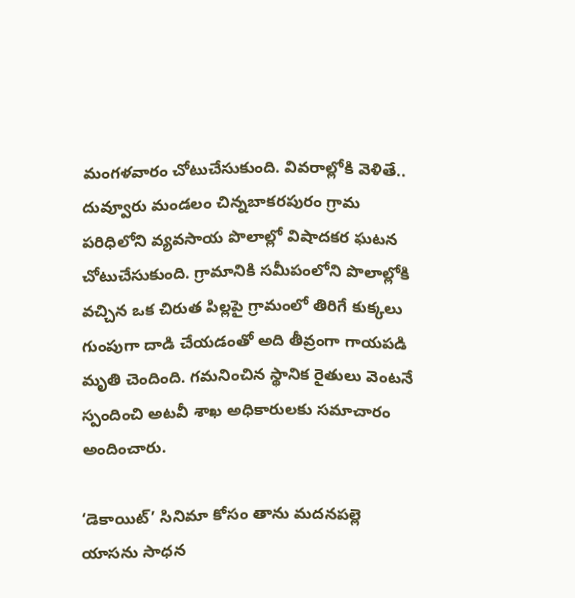మంగళవారం చోటుచేసుకుంది. వివరాల్లోకి వెళితే.. దువ్వూరు మండలం చిన్నబాకరపురం గ్రామ పరిధిలోని వ్యవసాయ పొలాల్లో విషాదకర ఘటన చోటుచేసుకుంది. గ్రామానికి సమీపంలోని పొలాల్లోకి వచ్చిన ఒక చిరుత పిల్లపై గ్రామంలో తిరిగే కుక్కలు గుంపుగా దాడి చేయడంతో అది తీవ్రంగా గాయపడి మృతి చెందింది. గమనించిన స్థానిక రైతులు వెంటనే స్పందించి అటవీ శాఖ అధికారులకు సమాచారం అందించారు.

‘డెకాయిట్’ సినిమా కోసం తాను మదనపల్లె యాసను సాధన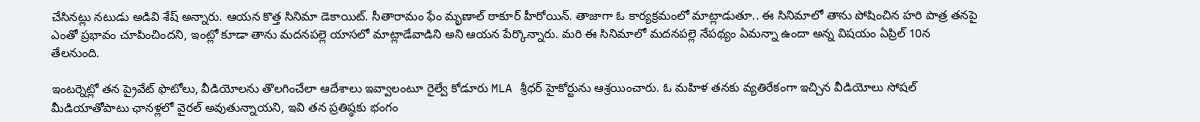చేసినట్లు నటుడు అడివి శేష్ అన్నారు. ఆయన కొత్త సినిమా డెకాయిట్. సీతారామం ఫేం మృణాల్ ఠాకూర్ హీరోయిన్. తాజాగా ఓ కార్యక్రమంలో మాట్లాడుతూ.. ఈ సినిమాలో తాను పోషించిన హరి పాత్ర తనపై ఎంతో ప్రభావం చూపించిందని, ఇంట్లో కూడా తాను మదనపల్లె యాసలో మాట్లాడేవాడిని అని ఆయన పేర్కొన్నారు. మరి ఈ సినిమాలో మదనపల్లె నేపథ్యం ఏమన్నా ఉందా అన్న విషయం ఏప్రిల్ 10న తేలనుంది.

ఇంటర్నెట్లో తన ప్రైవేట్ ఫొటోలు, వీడియోలను తొలగించేలా ఆదేశాలు ఇవ్వాలంటూ రైల్వే కోడూరు MLA శ్రీధర్ హైకోర్టును ఆశ్రయించారు. ఓ మహిళ తనకు వ్యతిరేకంగా ఇచ్చిన వీడియోలు సోషల్ మీడియాతోపాటు ఛానళ్లలో వైరల్ అవుతున్నాయని, ఇవి తన ప్రతిష్ఠకు భంగం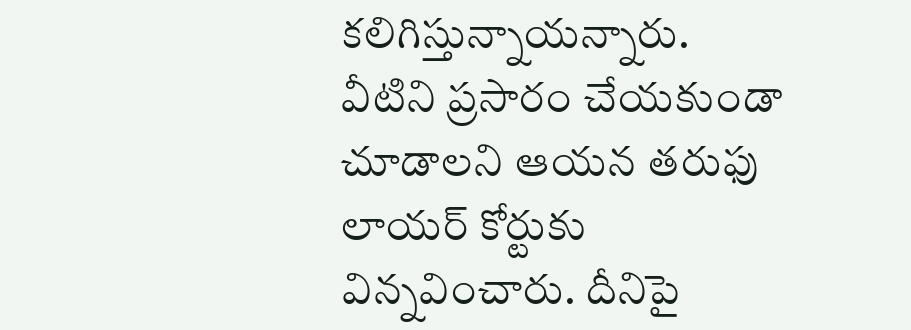కలిగిస్తున్నాయన్నారు. వీటిని ప్రసారం చేయకుండా చూడాలని ఆయన తరుఫు లాయర్ కోర్టుకు విన్నవించారు. దీనిపై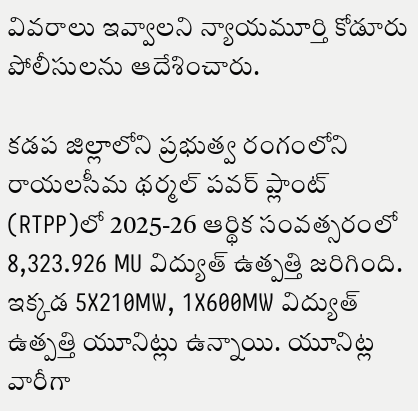వివరాలు ఇవ్వాలని న్యాయమూర్తి కోడూరు పోలీసులను ఆదేశించారు.

కడప జిల్లాలోని ప్రభుత్వ రంగంలోని రాయలసీమ థర్మల్ పవర్ ప్లాంట్ (RTPP)లో 2025-26 ఆర్థిక సంవత్సరంలో 8,323.926 MU విద్యుత్ ఉత్పత్తి జరిగింది. ఇక్కడ 5X210MW, 1X600MW విద్యుత్ ఉత్పత్తి యూనిట్లు ఉన్నాయి. యూనిట్ల వారీగా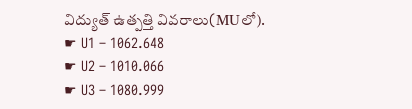విద్యుత్ ఉత్పత్తి వివరాలు(MUలో).
☛ U1 – 1062.648
☛ U2 – 1010.066
☛ U3 – 1080.999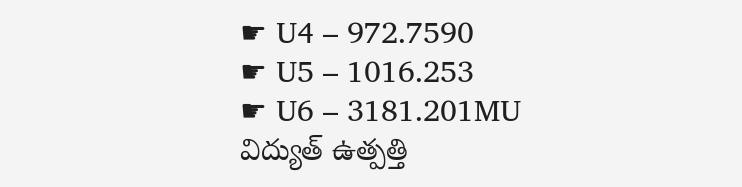☛ U4 – 972.7590
☛ U5 – 1016.253
☛ U6 – 3181.201MU విద్యుత్ ఉత్పత్తి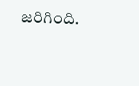జరిగింది.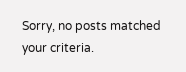Sorry, no posts matched your criteria.